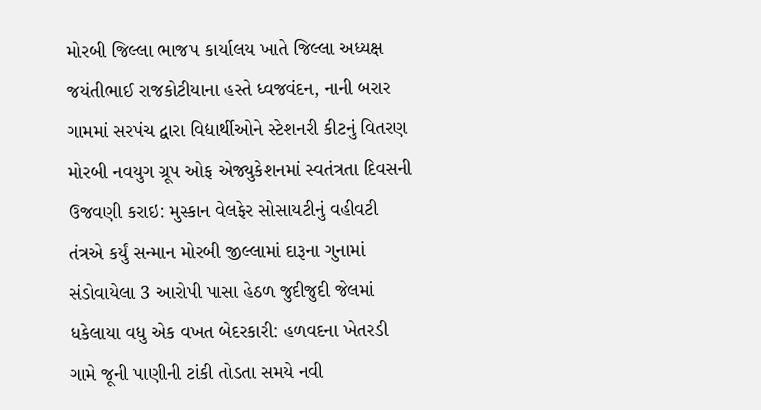મોરબી જિલ્લા ભાજપ કાર્યાલય ખાતે જિલ્લા અધ્યક્ષ જયંતીભાઈ રાજકોટીયાના હસ્તે ધ્વજવંદન, નાની બરાર ગામમાં સરપંચ દ્વારા વિદ્યાર્થીઓને સ્ટેશનરી કીટનું વિતરણ મોરબી નવયુગ ગ્રૂપ ઓફ એજ્યુકેશનમાં સ્વતંત્રતા દિવસની ઉજવણી કરાઇ: મુસ્કાન વેલફેર સોસાયટીનું વહીવટી તંત્રએ કર્યું સન્માન મોરબી જીલ્લામાં દારૂના ગુનામાં સંડોવાયેલા 3 આરોપી પાસા હેઠળ જુદીજુદી જેલમાં ધકેલાયા વધુ એક વખત બેદરકારી: હળવદના ખેતરડી ગામે જૂની પાણીની ટાંકી તોડતા સમયે નવી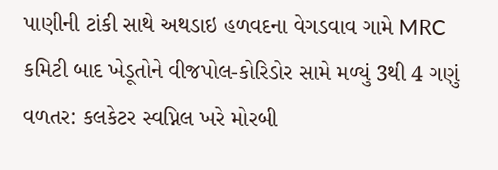પાણીની ટાંકી સાથે અથડાઇ હળવદના વેગડવાવ ગામે MRC કમિટી બાદ ખેડૂતોને વીજપોલ-કોરિડોર સામે મળ્યું 3થી 4 ગણું વળતર: કલકેટર સ્વપ્નિલ ખરે મોરબી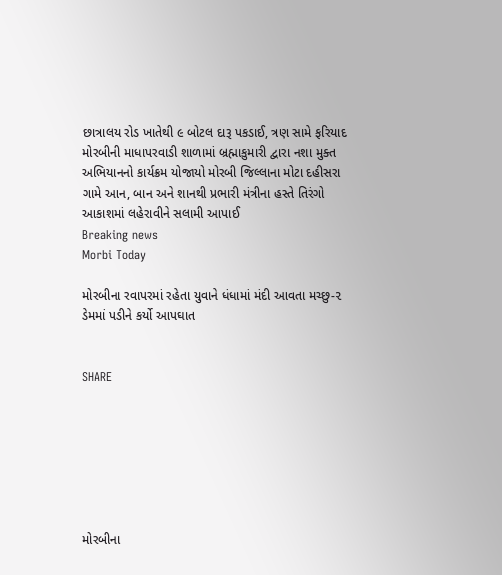છાત્રાલય રોડ ખાતેથી ૯ બોટલ દારૂ પકડાઈ, ત્રણ સામે ફરિયાદ મોરબીની માધાપરવાડી શાળામાં બ્રહ્માકુમારી દ્વારા નશા મુક્ત અભિયાનનો કાર્યક્રમ યોજાયો મોરબી જિલ્લાના મોટા દહીસરા ગામે આન, બાન અને શાનથી પ્રભારી મંત્રીના હસ્તે તિરંગો આકાશમાં લહેરાવીને સલામી આપાઈ
Breaking news
Morbi Today

મોરબીના રવાપરમાં રહેતા યુવાને ધંધામાં મંદી આવતા મચ્છુ-૨ ડેમમાં પડીને કર્યો આપઘાત


SHARE







મોરબીના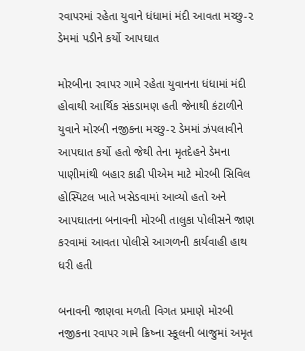રવાપરમાં રહેતા યુવાને ધંધામાં મંદી આવતા મચ્છુ-૨ ડેમમાં પડીને કર્યો આપઘાત

મોરબીના રવાપર ગામે રહેતા યુવાનના ધંધામાં મંદી હોવાથી આર્થિક સંકડામણ હતી જેનાથી કંટાળીને યુવાને મોરબી નજીકના મચ્છુ-૨ ડેમમાં ઝંપલાવીને આપઘાત કર્યો હતો જેથી તેના મૃતદેહને ડેમના પાણીમાંથી બહાર કાઢી પીએમ માટે મોરબી સિવિલ હોસ્પિટલ ખાતે ખસેડવામાં આવ્યો હતો અને આપઘાતના બનાવની મોરબી તાલુકા પોલીસને જાણ કરવામાં આવતા પોલીસે આગળની કાર્યવાહી હાથ ધરી હતી

બનાવની જાણવા મળતી વિગત પ્રમાણે મોરબી નજીકના રવાપર ગામે ક્રિષ્ના સ્કૂલની બાજુમાં અમૃત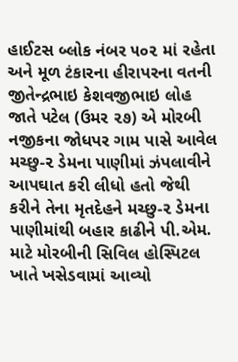હાઈટસ બ્લોક નંબર ૫૦૨ માં રહેતા અને મૂળ ટંકારના હીરાપરના વતની જીતેન્દ્રભાઇ કેશવજીભાઇ લોહ જાતે પટેલ (ઉમર ૨૭) એ મોરબી નજીકના જોધપર ગામ પાસે આવેલ મચ્છુ-૨ ડેમના પાણીમાં ઝંપલાવીને આપઘાત કરી લીધો હતો જેથી કરીને તેના મૃતદેહને મચ્છુ-૨ ડેમના પાણીમાંથી બહાર કાઢીને પી.એમ. માટે મોરબીની સિવિલ હોસ્પિટલ ખાતે ખસેડવામાં આવ્યો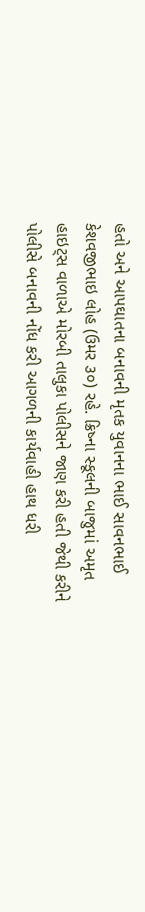હતો અને આપઘાતના બનાવની મૃતક યુવાનના ભાઈ સાવનભાઈ કેશવજીભાઇ લોહ (ઉમર ૩૦) રહે. ક્રિષ્ના સ્કૂલની બાજુમાં અમૃત હાઇટ્સ વાળાએ મોરબી તાલુકા પોલીસને જાણ કરી હતી જેથી કરીને પોલીસે બનાવની નોંધ કરી આગળની કાર્યવાહી હાથ ધરી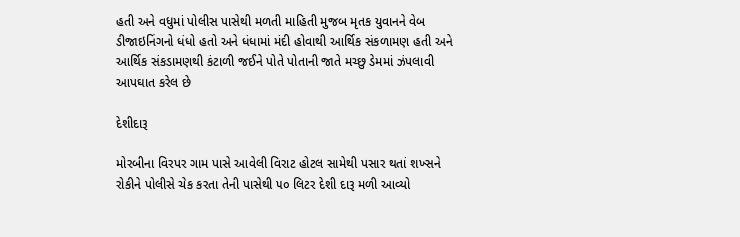હતી અને વધુમાં પોલીસ પાસેથી મળતી માહિતી મુજબ મૃતક યુવાનને વેબ ડીજાઇનિંગનો ધંધો હતો અને ધંધામાં મંદી હોવાથી આર્થિક સંકળામણ હતી અને આર્થિક સંકડામણથી કંટાળી જઈને પોતે પોતાની જાતે મચ્છુ ડેમમાં ઝંપલાવી આપઘાત કરેલ છે

દેશીદારૂ

મોરબીના વિરપર ગામ પાસે આવેલી વિરાટ હોટલ સામેથી પસાર થતાં શખ્સને રોકીને પોલીસે ચેક કરતા તેની પાસેથી ૫૦ લિટર દેશી દારૂ મળી આવ્યો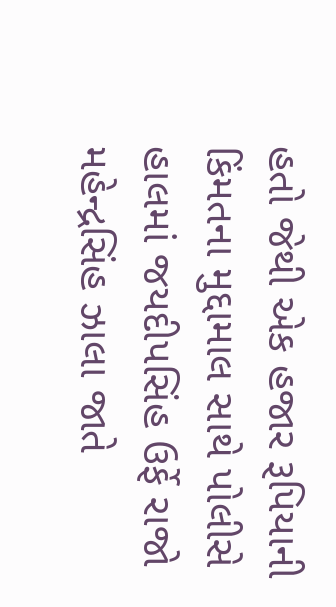હતો જેથી એક હજાર રૂપિયાની કિંમતના મુદ્દામાલ સાથે પોલીસે હાલમાં જયદીપસિંહ ઉર્ફે રાજો મહેન્દ્રસિંહ ઝાલા જાતે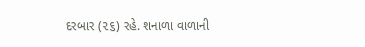દરબાર (૨૬) રહે. શનાળા વાળાની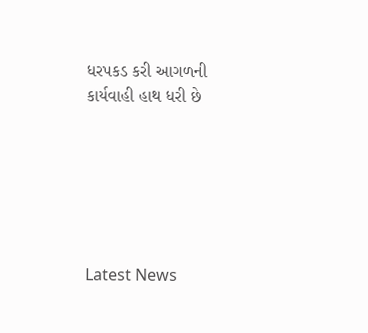ધરપકડ કરી આગળની કાર્યવાહી હાથ ધરી છે






Latest News